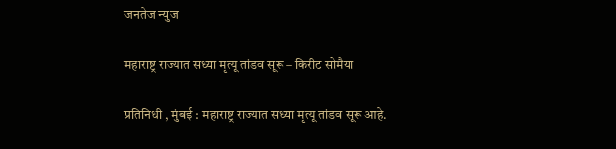जनतेज न्युज

महाराष्ट्र राज्यात सध्या मृत्यू तांडव सूरू – किरीट सोमैया

प्रतिनिधी , मुंबई : महाराष्ट्र राज्यात सध्या मृत्यू तांडव सूरू आहे.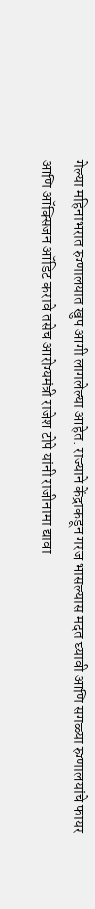गेल्या महिनाभरात रुग्णालयात खुप आगी लागलेल्या आहेत. राज्याने केंद्राकडून गरज भासल्यास मदत घ्यावी आणि सगळ्या रुग्णालयांचे फायर आणि ऑक्सिजन ऑडिट करावे तसेच आरोग्यमंत्री राजेश टोपे यांनी राजीनामा द्यावा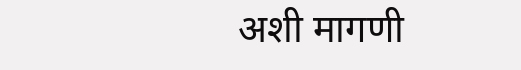अशी मागणी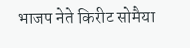भाजप नेते किरीट सोमैया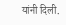यांनी दिली.